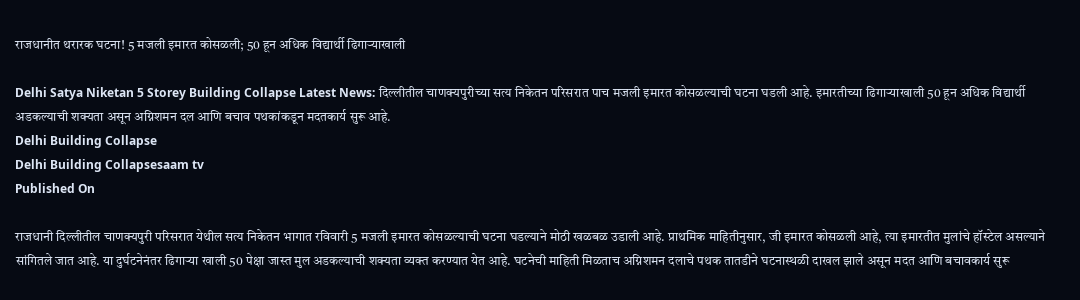राजधानीत थरारक घटना! 5 मजली इमारत कोसळली; 50 हून अधिक विद्यार्थी ढिगाऱ्याखाली

Delhi Satya Niketan 5 Storey Building Collapse Latest News: दिल्लीतील चाणक्यपुरीच्या सत्य निकेतन परिसरात पाच मजली इमारत कोसळल्याची घटना घडली आहे. इमारतीच्या ढिगाऱ्याखाली 50 हून अधिक विद्यार्थी अडकल्याची शक्यता असून अग्निशमन दल आणि बचाव पथकांकडून मदतकार्य सुरू आहे.
Delhi Building Collapse
Delhi Building Collapsesaam tv
Published On

राजधानी दिल्लीतील चाणक्यपुरी परिसरात येथील सत्य निकेतन भागात रविवारी 5 मजली इमारत कोसळल्याची घटना घडल्याने मोठी खळबळ उडाली आहे. प्राथमिक माहितीनुसार, जी इमारत कोसळली आहे, त्या इमारतीत मुलांचे हॉस्टेल असल्याने सांगितले जात आहे. या दुर्घटनेनंतर ढिगाऱ्या खाली 50 पेक्षा जास्त मुल अडकल्याची शक्यता व्यक्त करण्यात येत आहे. घटनेची माहिती मिळताच अग्निशमन दलाचे पथक तातडीने घटनास्थळी दाखल झाले असून मदत आणि बचावकार्य सुरू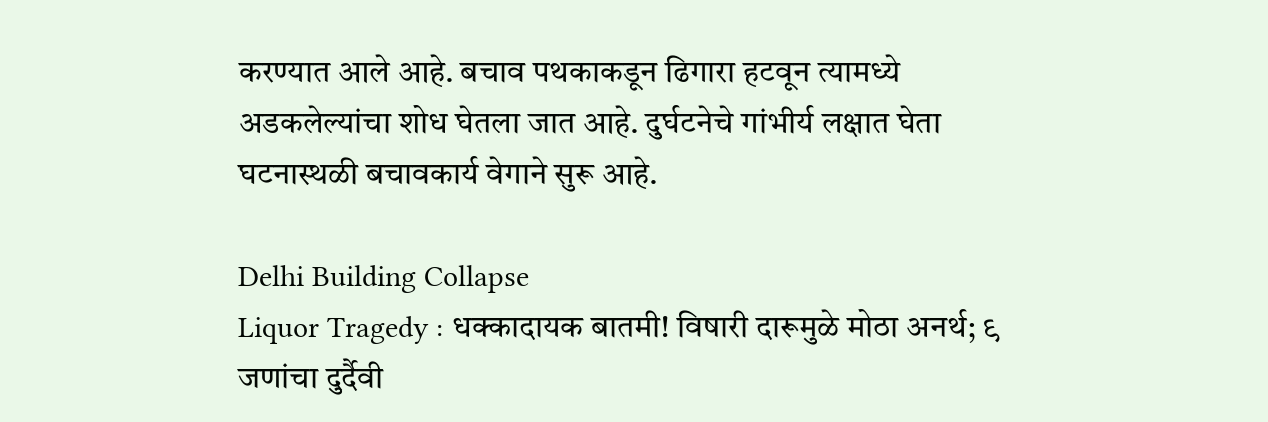करण्यात आले आहे. बचाव पथकाकडून ढिगारा हटवून त्यामध्ये अडकलेल्यांचा शोध घेतला जात आहे. दुर्घटनेचे गांभीर्य लक्षात घेता घटनास्थळी बचावकार्य वेगाने सुरू आहे.

Delhi Building Collapse
Liquor Tragedy : धक्कादायक बातमी! विषारी दारूमुळे मोठा अनर्थ; ९ जणांचा दुर्दैवी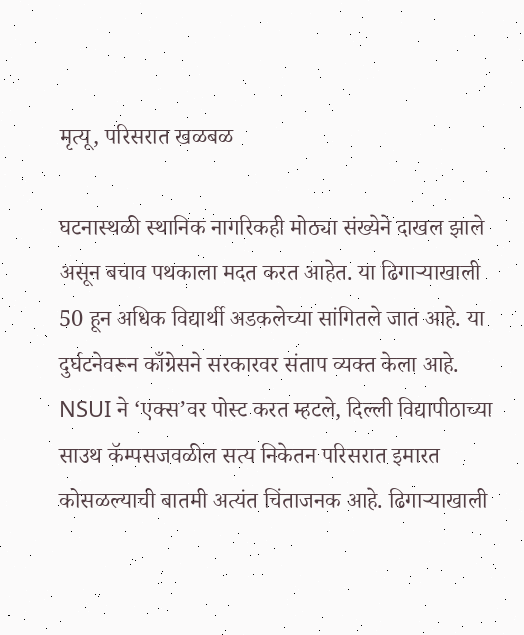मृत्यू, परिसरात खळबळ

घटनास्थळी स्थानिक नागरिकही मोठ्या संख्येने दाखल झाले असून बचाव पथकाला मदत करत आहेत. या ढिगाऱ्याखाली 50 हून अधिक विद्यार्थी अडकलेच्या सांगितले जात आहे. या दुर्घटनेवरून काँग्रेसने सरकारवर संताप व्यक्त केला आहे. NSUI ने ‘एक्स’वर पोस्ट करत म्हटले, दिल्ली विद्यापीठाच्या साउथ कॅम्पसजवळील सत्य निकेतन परिसरात इमारत कोसळल्याची बातमी अत्यंत चिंताजनक आहे. ढिगाऱ्याखाली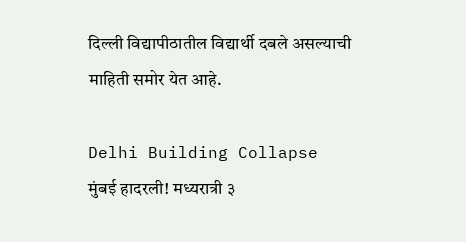दिल्ली विद्यापीठातील विद्यार्थी दबले असल्याची माहिती समोर येत आहे.

Delhi Building Collapse
मुंबई हादरली! मध्यरात्री ३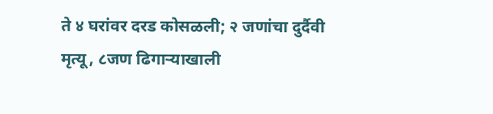ते ४ घरांवर दरड कोसळली; २ जणांचा दुर्दैवी मृत्यू, ८जण ढिगाऱ्याखाली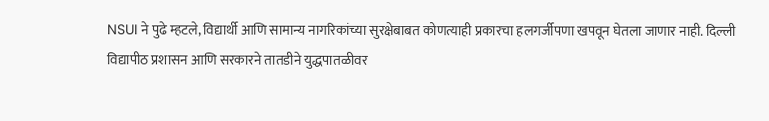NSUI ने पुढे म्हटले, विद्यार्थी आणि सामान्य नागरिकांच्या सुरक्षेबाबत कोणत्याही प्रकारचा हलगर्जीपणा खपवून घेतला जाणार नाही. दिल्ली विद्यापीठ प्रशासन आणि सरकारने तातडीने युद्धपातळीवर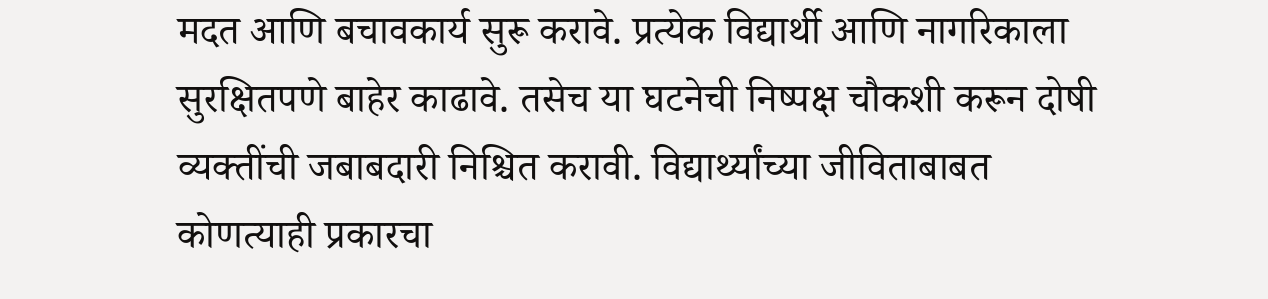मदत आणि बचावकार्य सुरू करावे. प्रत्येक विद्यार्थी आणि नागरिकाला सुरक्षितपणे बाहेर काढावे. तसेच या घटनेची निष्पक्ष चौकशी करून दोषी व्यक्तींची जबाबदारी निश्चित करावी. विद्यार्थ्यांच्या जीविताबाबत कोणत्याही प्रकारचा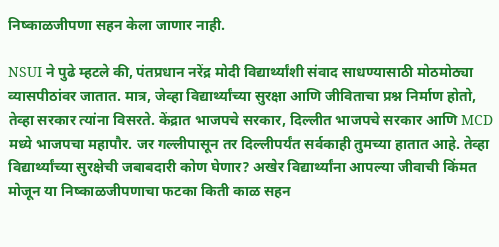निष्काळजीपणा सहन केला जाणार नाही.

NSUI ने पुढे म्हटले की, पंतप्रधान नरेंद्र मोदी विद्यार्थ्यांशी संवाद साधण्यासाठी मोठमोठ्या व्यासपीठांवर जातात. मात्र, जेव्हा विद्यार्थ्यांच्या सुरक्षा आणि जीविताचा प्रश्न निर्माण होतो, तेव्हा सरकार त्यांना विसरते. केंद्रात भाजपचे सरकार, दिल्लीत भाजपचे सरकार आणि MCD मध्ये भाजपचा महापौर. जर गल्लीपासून तर दिल्लीपर्यंत सर्वकाही तुमच्या हातात आहे. तेव्हा विद्यार्थ्यांच्या सुरक्षेची जबाबदारी कोण घेणार? अखेर विद्यार्थ्यांना आपल्या जीवाची किंमत मोजून या निष्काळजीपणाचा फटका किती काळ सहन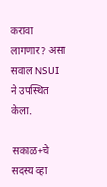करावा लागणार? असा सवाल NSUI ने उपस्थित केला.

सकाळ+चे सदस्य व्हा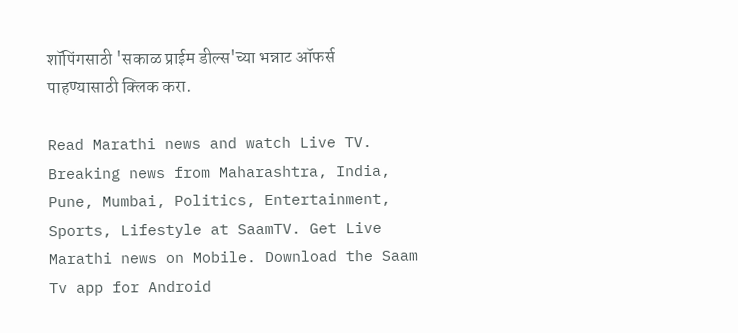शॉपिंगसाठी 'सकाळ प्राईम डील्स'च्या भन्नाट ऑफर्स पाहण्यासाठी क्लिक करा.

Read Marathi news and watch Live TV. Breaking news from Maharashtra, India, Pune, Mumbai, Politics, Entertainment, Sports, Lifestyle at SaamTV. Get Live Marathi news on Mobile. Download the Saam Tv app for Android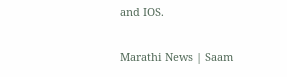and IOS.

Marathi News | Saam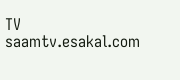TV
saamtv.esakal.com